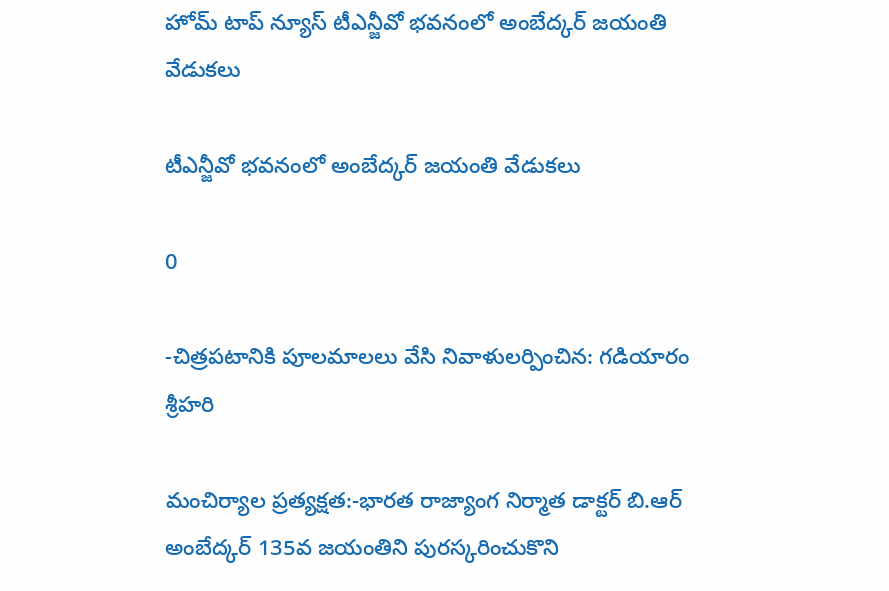హోమ్ టాప్ న్యూస్ టీఎన్జీవో భవనంలో అంబేద్కర్ జయంతి వేడుకలు

టీఎన్జీవో భవనంలో అంబేద్కర్ జయంతి వేడుకలు

0

-చిత్రపటానికి పూలమాలలు వేసి నివాళులర్పించిన: గడియారం శ్రీహరి

మంచిర్యాల ప్రత్యక్షత:-భారత రాజ్యాంగ నిర్మాత డాక్టర్ బి.ఆర్ అంబేద్కర్ 135వ జయంతిని పురస్కరించుకొని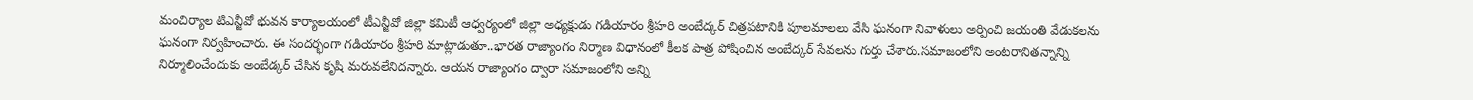మంచిర్యాల టిఎన్జీవో భువన కార్యాలయంలో టీఎన్జీవో జిల్లా కమిటీ ఆధ్వర్యంలో జిల్లా అధ్యక్షుడు గడియారం శ్రీహరి అంబేద్కర్ చిత్రపటానికి పూలమాలలు వేసి ఘనంగా నివాళులు అర్పించి జయంతి వేడుకలను ఘనంగా నిర్వహించారు. ఈ సందర్భంగా గడియారం శ్రీహరి మాట్లాడుతూ..భారత రాజ్యాంగం నిర్మాణ విధానంలో కీలక పాత్ర పోషించిన అంబేద్కర్ సేవలను గుర్తు చేశారు.సమాజంలోని అంటరానితన్నాన్ని నిర్మూలించేందుకు అంబేడ్కర్‌ చేసిన కృషి మరువలేనిదన్నారు. ఆయన రాజ్యాంగం ద్వారా సమాజంలోని అన్ని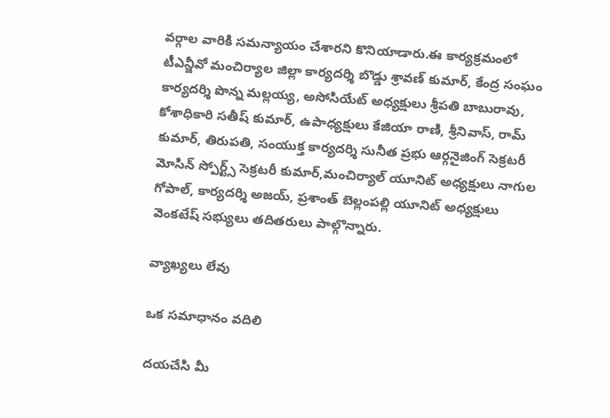వర్గాల వారికి సమన్యాయం చేశారని కొనియాడారు.ఈ కార్యక్రమంలో టీఎన్జీవో మంచిర్యాల జిల్లా కార్యదర్శి బొడ్డు శ్రావణ్ కుమార్, కేంద్ర సంఘం కార్యదర్శి పొన్న మల్లయ్య, అసోసియేట్ అధ్యక్షులు శ్రీపతి బాబురావు, కోశాధికారి సతీష్ కుమార్, ఉపాధ్యక్షులు కేజియా రాణి, శ్రీనివాస్, రామ్ కుమార్, తిరుపతి, సంయుక్త కార్యదర్శి సునీత ప్రభు ఆర్గనైజింగ్ సెక్రటరీ మోసిన్ స్పోర్ట్స్ సెక్రటరీ కుమార్,మంచిర్యాల్ యూనిట్ అధ్యక్షులు నాగుల గోపాల్, కార్యదర్శి అజయ్, ప్రశాంత్ బెల్లంపల్లి యూనిట్ అధ్యక్షులు వెంకటేష్ సభ్యులు తదితరులు పాల్గొన్నారు.

వ్యాఖ్యలు లేవు

ఒక సమాధానం వదిలి

దయచేసి మీ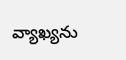వ్యాఖ్యను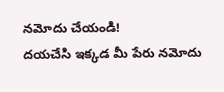నమోదు చేయండి!
దయచేసి ఇక్కడ మీ పేరు నమోదు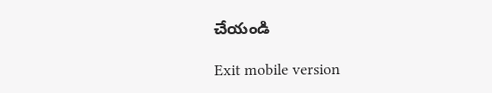చేయండి

Exit mobile version